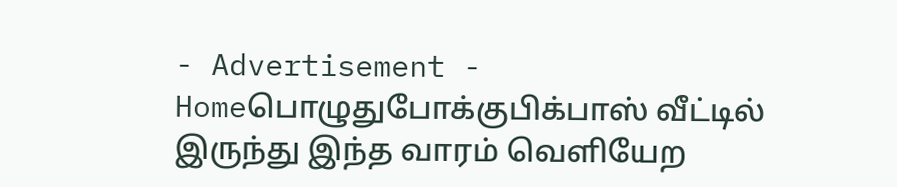- Advertisement -
Homeபொழுதுபோக்குபிக்பாஸ் வீட்டில் இருந்து இந்த வாரம் வெளியேற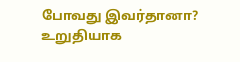போவது இவர்தானா? உறுதியாக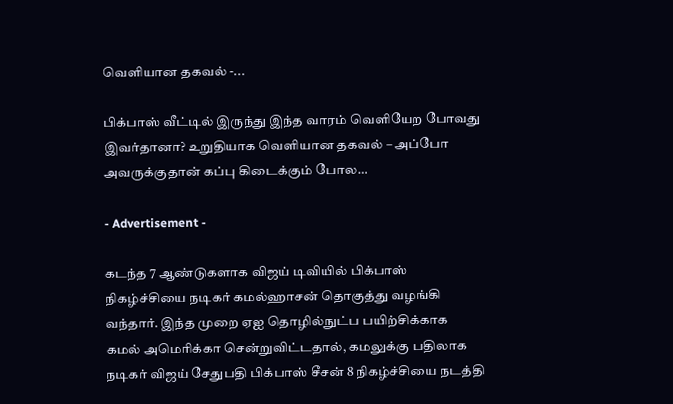வெளியான தகவல் -...

பிக்பாஸ் வீட்டில் இருந்து இந்த வாரம் வெளியேற போவது இவர்தானா? உறுதியாக வெளியான தகவல் – அப்போ அவருக்குதான் கப்பு கிடைக்கும் போல…

- Advertisement -

கடந்த 7 ஆண்டுகளாக விஜய் டிவியில் பிக்பாஸ் நிகழ்ச்சியை நடிகர் கமல்ஹாசன் தொகுத்து வழங்கி வந்தார். இந்த முறை ஏஐ தொழில்நுட்ப பயிற்சிக்காக கமல் அமெரிக்கா சென்றுவிட்டதால், கமலுக்கு பதிலாக நடிகர் விஜய் சேதுபதி பிக்பாஸ் சீசன் 8 நிகழ்ச்சியை நடத்தி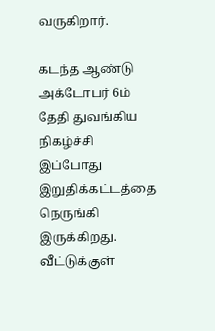வருகிறார்.

கடந்த ஆண்டு அக்டோபர் 6ம் தேதி துவங்கிய நிகழ்ச்சி இப்போது இறுதிக்கட்டத்தை நெருங்கி இருக்கிறது. வீட்டுக்குள்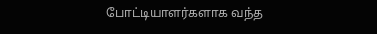போட்டியாளர்களாக வந்த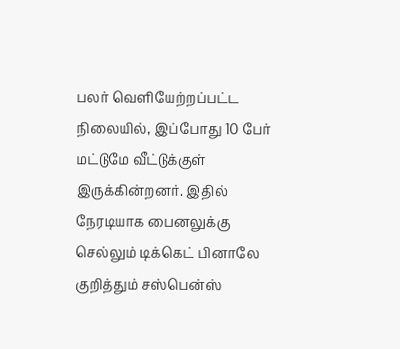பலர் வெளியேற்றப்பட்ட நிலையில், இப்போது 10 பேர் மட்டுமே வீட்டுக்குள் இருக்கின்றனர். இதில் நேரடியாக பைனலுக்கு செல்லும் டிக்கெட் பினாலே குறித்தும் சஸ்பென்ஸ்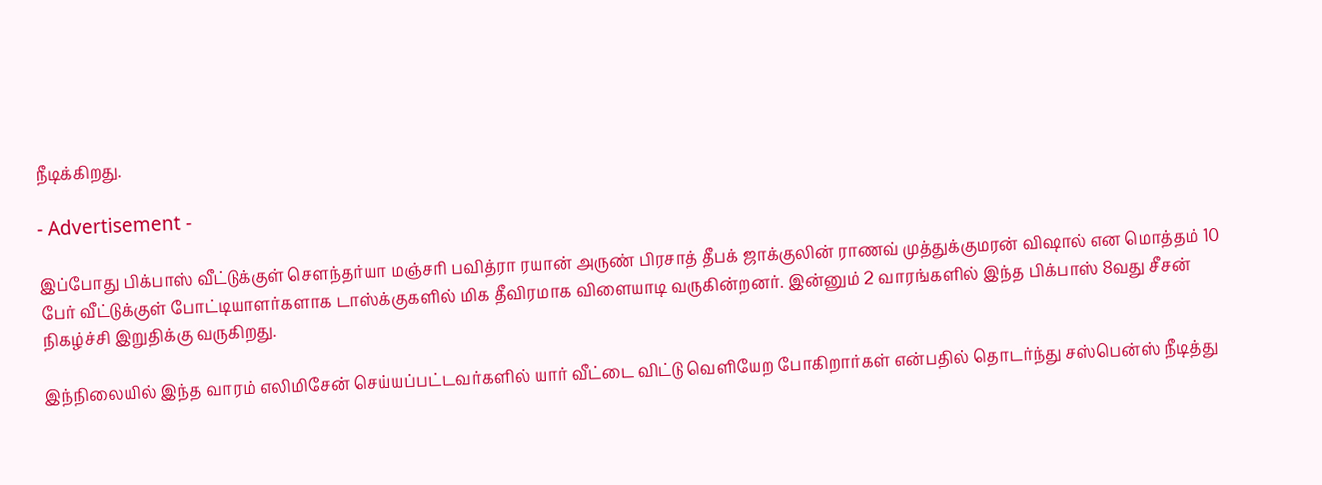நீடிக்கிறது.

- Advertisement -

இப்போது பிக்பாஸ் வீட்டுக்குள் சௌந்தர்யா மஞ்சரி பவித்ரா ரயான் அருண் பிரசாத் தீபக் ஜாக்குலின் ராணவ் முத்துக்குமரன் விஷால் என மொத்தம் 10 பேர் வீட்டுக்குள் போட்டியாளர்களாக டாஸ்க்குகளில் மிக தீவிரமாக விளையாடி வருகின்றனர். இன்னும் 2 வாரங்களில் இந்த பிக்பாஸ் 8வது சீசன் நிகழ்ச்சி இறுதிக்கு வருகிறது.

இந்நிலையில் இந்த வாரம் எலிமிசேன் செய்யப்பட்டவர்களில் யார் வீட்டை விட்டு வெளியேற போகிறார்கள் என்பதில் தொடர்ந்து சஸ்பென்ஸ் நீடித்து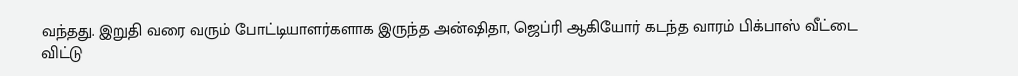வந்தது. இறுதி வரை வரும் போட்டியாளர்களாக இருந்த அன்ஷிதா, ஜெப்ரி ஆகியோர் கடந்த வாரம் பிக்பாஸ் வீட்டை விட்டு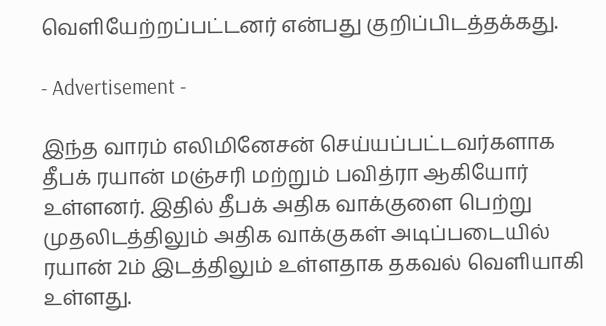வெளியேற்றப்பட்டனர் என்பது குறிப்பிடத்தக்கது.

- Advertisement -

இந்த வாரம் எலிமினேசன் செய்யப்பட்டவர்களாக தீபக் ரயான் மஞ்சரி மற்றும் பவித்ரா ஆகியோர் உள்ளனர். இதில் தீபக் அதிக வாக்குளை பெற்று முதலிடத்திலும் அதிக வாக்குகள் அடிப்படையில் ரயான் 2ம் இடத்திலும் உள்ளதாக தகவல் வெளியாகி உள்ளது.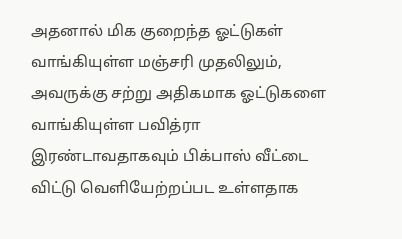அதனால் மிக குறைந்த ஓட்டுகள் வாங்கியுள்ள மஞ்சரி முதலிலும், அவருக்கு சற்று அதிகமாக ஓட்டுகளை வாங்கியுள்ள பவித்ரா இரண்டாவதாகவும் பிக்பாஸ் வீட்டை விட்டு வெளியேற்றப்பட உள்ளதாக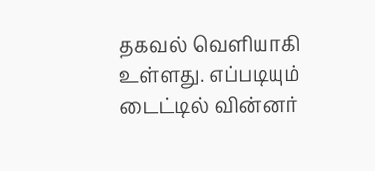தகவல் வெளியாகி உள்ளது. எப்படியும் டைட்டில் வின்னர்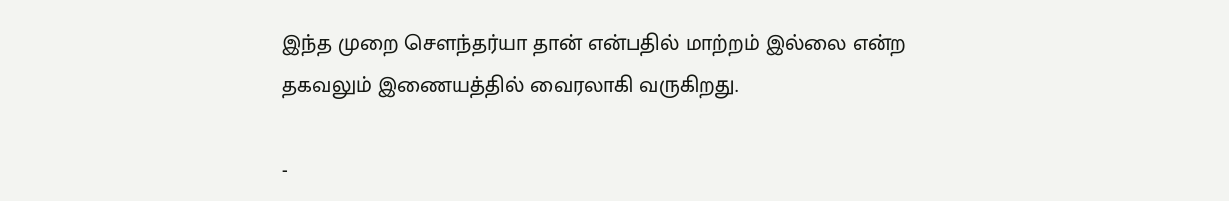இந்த முறை சௌந்தர்யா தான் என்பதில் மாற்றம் இல்லை என்ற தகவலும் இணையத்தில் வைரலாகி வருகிறது.

-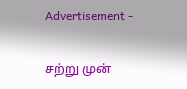Advertisement -

சற்று முன்